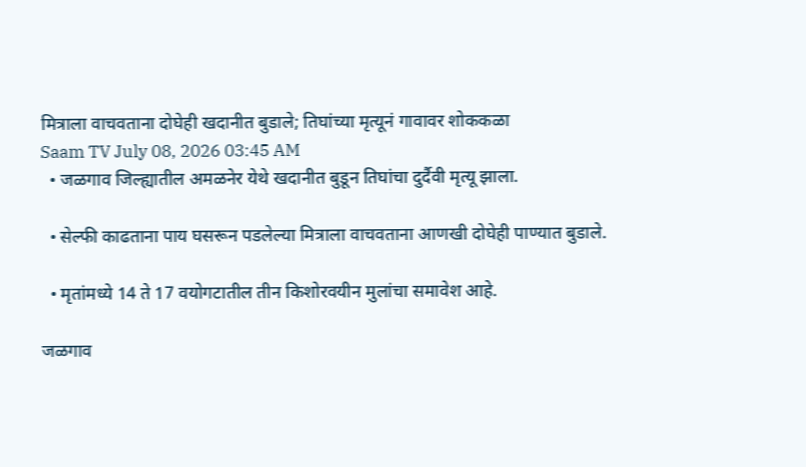मित्राला वाचवताना दोघेही खदानीत बुडाले; तिघांच्या मृत्यूनं गावावर शोककळा
Saam TV July 08, 2026 03:45 AM
  • जळगाव जिल्ह्यातील अमळनेर येथे खदानीत बुडून तिघांचा दुर्दैवी मृत्यू झाला.

  • सेल्फी काढताना पाय घसरून पडलेल्या मित्राला वाचवताना आणखी दोघेही पाण्यात बुडाले.

  • मृतांमध्ये 14 ते 17 वयोगटातील तीन किशोरवयीन मुलांचा समावेश आहे.

जळगाव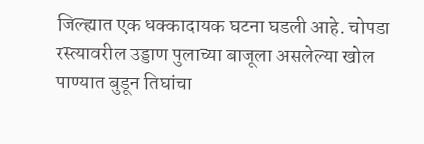जिल्ह्यात एक धक्कादायक घटना घडली आहे. चोपडा रस्त्यावरील उड्डाण पुलाच्या बाजूला असलेल्या खोल पाण्यात बुडून तिघांचा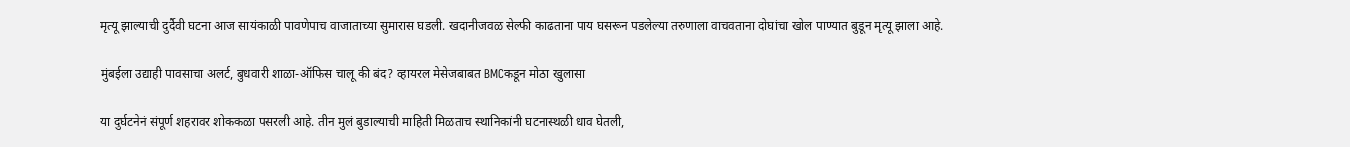मृत्यू झाल्याची दुर्दैवी घटना आज सायंकाळी पावणेपाच वाजाताच्या सुमारास घडली. खदानीजवळ सेल्फी काढताना पाय घसरून पडलेल्या तरुणाला वाचवताना दोघांचा खोल पाण्यात बुडून मृत्यू झाला आहे.

मुंबईला उद्याही पावसाचा अलर्ट, बुधवारी शाळा-ऑफिस चालू की बंद? व्हायरल मेसेजबाबत BMCकडून मोठा खुलासा

या दुर्घटनेनं संपूर्ण शहरावर शोककळा पसरली आहे. तीन मुलं बुडाल्याची माहिती मिळताच स्थानिकांनी घटनास्थळी धाव घेतली,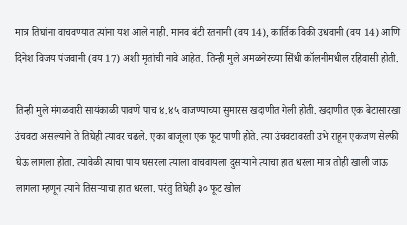मात्र तिघांना वाचवण्यात त्यांना यश आले नाही. मानव बंटी रतनानी (वय 14), कार्तिक विकी उधवानी (वय 14) आणि दिनेश विजय पंजवानी (वय 17) अशी मृतांची नावे आहेत. तिन्ही मुले अमळनेरच्या सिंधी कॉलनीमधील रहिवासी होती.

तिन्ही मुले मंगळवारी सायंकाळी पावणे पाच ४.४५ वाजण्याच्या सुमारस खदाणीत गेली होती. खदाणीत एक बेटासारखा उंचवटा असल्याने ते तिघेही त्यावर चढले. एका बाजूला एक फूट पाणी होते. त्या उंचवटावरती उभे राहून एकजण सेल्फी घेऊ लागला होता. त्यावेळी त्याचा पाय घसरला त्याला वाचवायला दुसऱ्याने त्याचा हात धरला मात्र तोही खाली जाऊ लागला म्हणून त्याने तिसऱ्याचा हात धरला. परंतु तिघेही ३० फूट खोल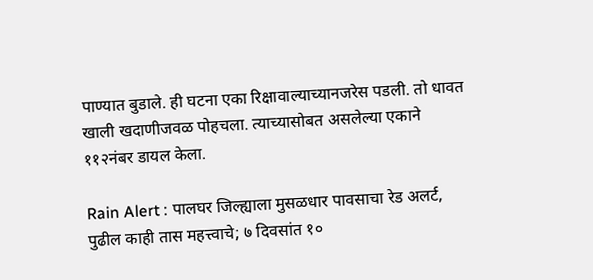पाण्यात बुडाले. ही घटना एका रिक्षावाल्याच्यानजरेस पडली. तो धावत खाली खदाणीजवळ पोहचला. त्याच्यासोबत असलेल्या एकाने ११२नंबर डायल केला.

Rain Alert : पालघर जिल्ह्याला मुसळधार पावसाचा रेड अलर्ट, पुढील काही तास महत्त्वाचे; ७ दिवसांत १०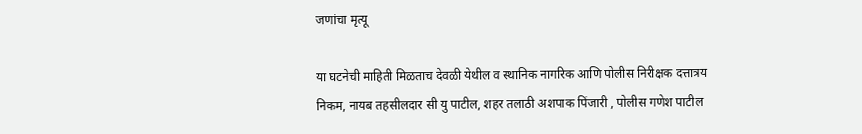जणांचा मृत्यू

या घटनेची माहिती मिळताच देवळी येथील व स्थानिक नागरिक आणि पोलीस निरीक्षक दत्तात्रय निकम, नायब तहसीलदार सी यु पाटील, शहर तलाठी अशपाक पिंजारी , पोलीस गणेश पाटील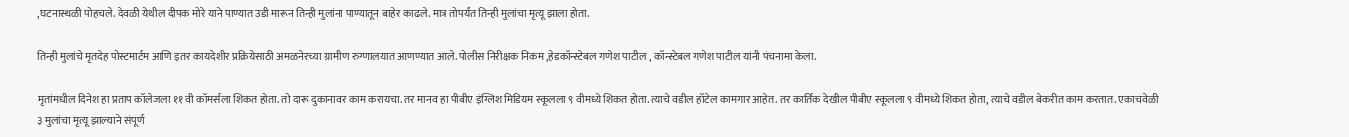,घटनास्थळी पोहचले. देवळी येथील दीपक मोरे याने पाण्यात उडी मारून तिन्ही मुलांना पाण्यातून बाहेर काढले. मात्र तोपर्यंत तिन्ही मुलांचा मृत्यू झाला होता.

तिन्ही मुलांचे मृतदेह पोस्टमार्टम आणि इतर कायदेशीर प्रक्रियेसाठी अमळनेरच्या ग्रामीण रुग्णालयात आणण्यात आले. पोलीस निरीक्षक निकम ,हेडकॉन्स्टेबल गणेश पाटील , कॉन्स्टेबल गणेश पाटील यांनी पंचनामा केला.

मृतांमधील दिनेश हा प्रताप कॉलेजला ११ वी कॉमर्सला शिकत होता. तो दारू दुकानावर काम करायचा. तर मानव हा पीबीए इंग्लिश मिडियम स्कूलला ९ वीमध्ये शिकत होता. त्याचे वडील हॉटेल कामगार आहेत. तर कार्तिक देखील पीबीए स्कूलला ९ वीमध्ये शिकत होता, त्याचे वडील बेकरीत काम करतात. एकाचवेळी ३ मुलांचा मृत्यू झाल्याने संपूर्ण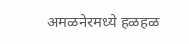अमळनेरमध्ये हळहळ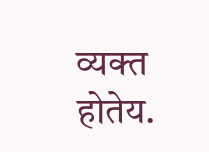व्यक्त होतेय.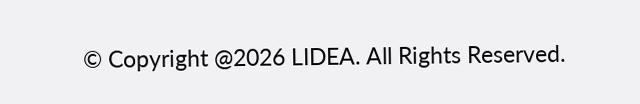© Copyright @2026 LIDEA. All Rights Reserved.